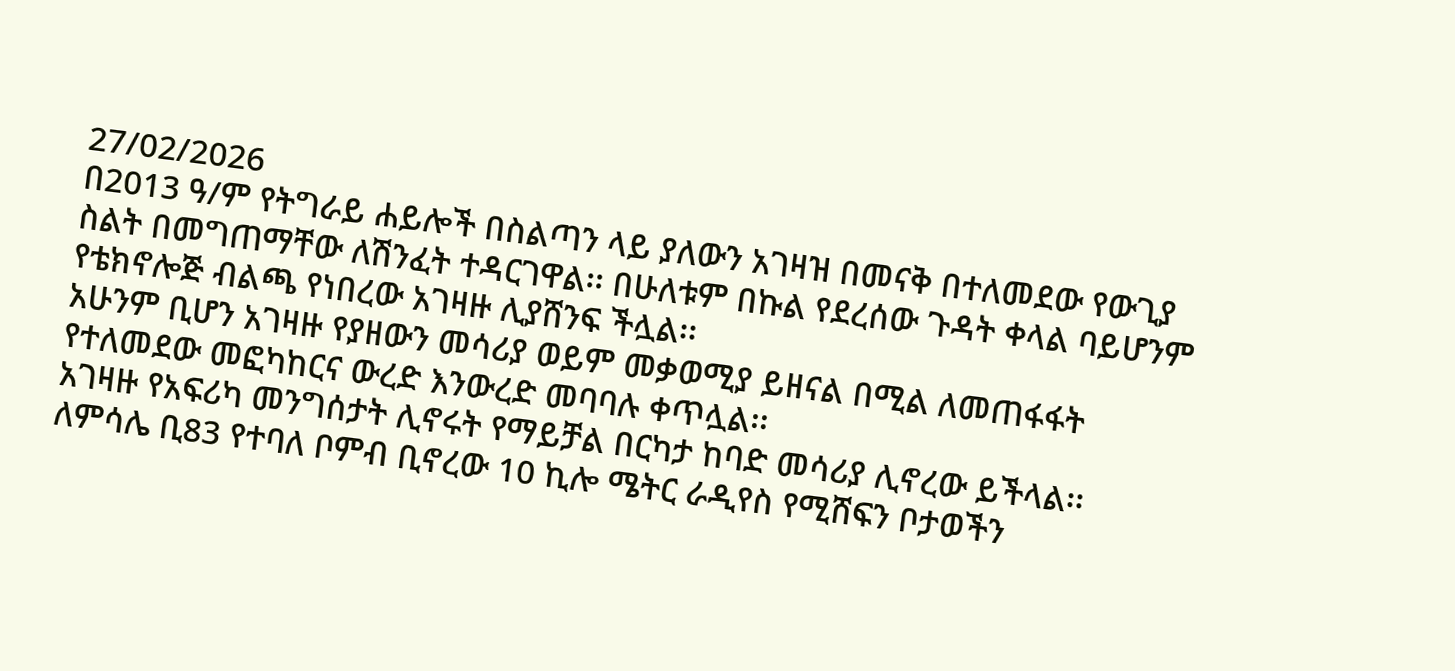27/02/2026
በ2013 ዓ/ም የትግራይ ሐይሎች በስልጣን ላይ ያለውን አገዛዝ በመናቅ በተለመደው የውጊያ ስልት በመግጠማቸው ለሽንፈት ተዳርገዋል፡፡ በሁለቱም በኩል የደረሰው ጉዳት ቀላል ባይሆንም የቴክኖሎጅ ብልጫ የነበረው አገዛዙ ሊያሸንፍ ችሏል፡፡
አሁንም ቢሆን አገዛዙ የያዘውን መሳሪያ ወይም መቃወሚያ ይዘናል በሚል ለመጠፋፋት የተለመደው መፎካከርና ውረድ እንውረድ መባባሉ ቀጥሏል፡፡
አገዛዙ የአፍሪካ መንግሰታት ሊኖሩት የማይቻል በርካታ ከባድ መሳሪያ ሊኖረው ይችላል፡፡ ለምሳሌ ቢ83 የተባለ ቦምብ ቢኖረው 10 ኪሎ ሜትር ራዲየስ የሚሸፍን ቦታወችን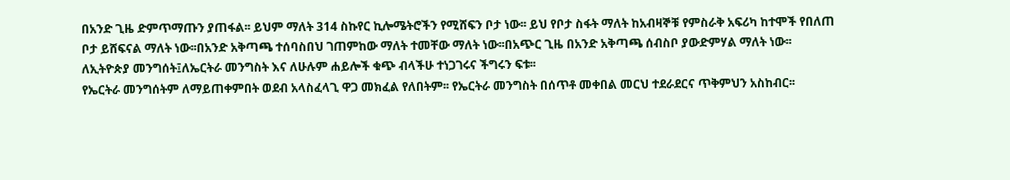በአንድ ጊዜ ድምጥማጡን ያጠፋል፡፡ ይህም ማለት 314 ስኩየር ኪሎሜትሮችን የሚሸፍን ቦታ ነው፡፡ ይህ የቦታ ስፋት ማለት ከአብዛኞቹ የምስራቅ አፍሪካ ከተሞች የበለጠ ቦታ ይሸፍናል ማለት ነው፡፡በአንድ አቅጣጫ ተሰባስበህ ገጠምከው ማለት ተመቸው ማለት ነው፡፡በአጭር ጊዜ በአንድ አቅጣጫ ሰብስቦ ያውድምሃል ማለት ነው፡፡
ለኢትዮጵያ መንግሰት፤ለኤርትራ መንግስት እና ለሁሉም ሐይሎች ቁጭ ብላችሁ ተነጋገሩና ችግሩን ፍቱ፡፡
የኤርትራ መንግሰትም ለማይጠቀምበት ወደብ አላስፈላጊ ዋጋ መክፈል የለበትም፡፡ የኤርትራ መንግስት በሰጥቶ መቀበል መርህ ተደራደርና ጥቅምህን አስከብር፡፡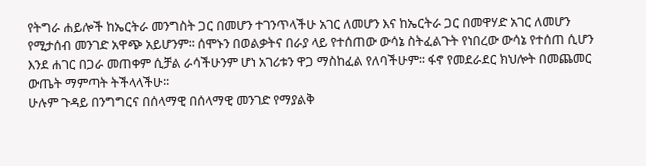የትግራ ሐይሎች ከኤርትራ መንግስት ጋር በመሆን ተገንጥላችሁ አገር ለመሆን እና ከኤርትራ ጋር በመዋሃድ አገር ለመሆን የሚታሰብ መንገድ አዋጭ አይሆንም፡፡ ሰሞኑን በወልቃትና በራያ ላይ የተሰጠው ውሳኔ ስትፈልጉት የነበረው ውሳኔ የተሰጠ ሲሆን እንደ ሐገር በጋራ መጠቀም ሲቻል ራሳችሁንም ሆነ አገሪቱን ዋጋ ማስከፈል የለባችሁም፡፡ ፋኖ የመደራደር ክህሎት በመጨመር ውጤት ማምጣት ትችላላችሁ፡፡
ሁሉም ጉዳይ በንግግርና በሰላማዊ በሰላማዊ መንገድ የማያልቅ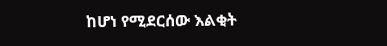ከሆነ የሚደርሰው እልቂት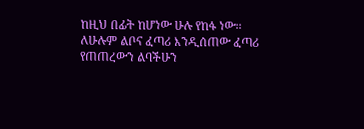ከዚህ በፊት ከሆነው ሁሉ የከፋ ነው፡፡
ለሁሉም ልቦና ፈጣሪ እንዲሰጠው ፈጣሪ የጠጠረውን ልባችሁን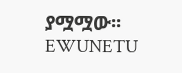ያሟሟው፡፡
EWUNETU